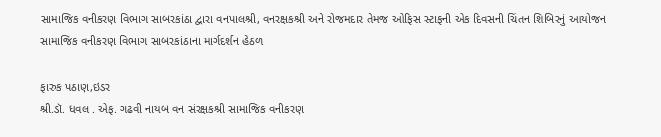સામાજિક વનીકરણ વિભાગ સાબરકાંઠા દ્વારા વનપાલશ્રી, વનરક્ષકશ્રી અને રોજમદાર તેમજ ઓફિસ સ્ટાફની એક દિવસની ચિંતન શિબિરનું આયોજન
સામાજિક વનીકરણ વિભાગ સાબરકાંઠાના માર્ગદર્શન હેઠળ

ફારુક પઠાણ,ઇડર
શ્રી.ડૉ. ધવલ . એફ. ગઢવી નાયબ વન સંરક્ષકશ્રી સામાજિક વનીકરણ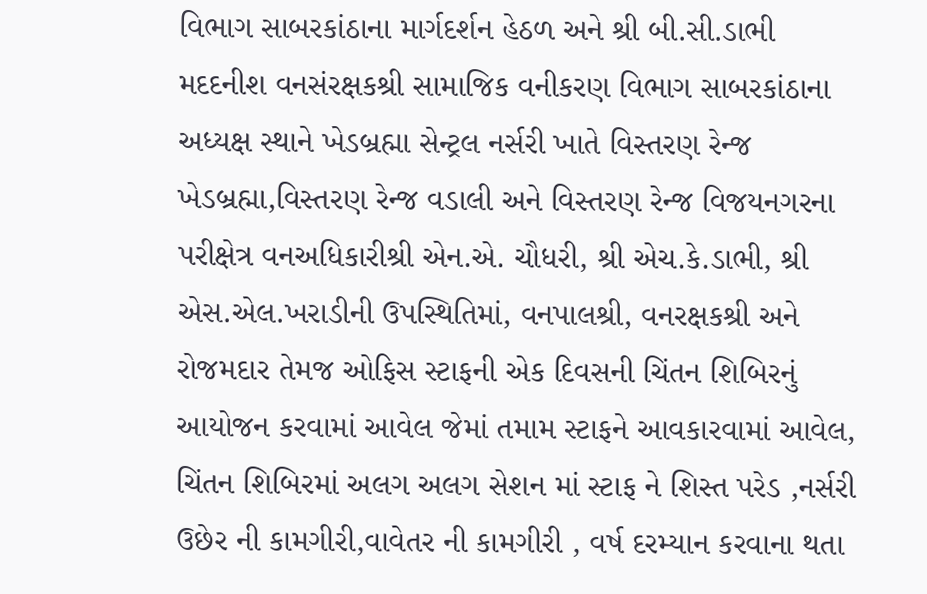વિભાગ સાબરકાંઠાના માર્ગદર્શન હેઠળ અને શ્રી બી.સી.ડાભી મદદનીશ વનસંરક્ષકશ્રી સામાજિક વનીકરણ વિભાગ સાબરકાંઠાના અધ્યક્ષ સ્થાને ખેડબ્રહ્મા સેન્ટ્રલ નર્સરી ખાતે વિસ્તરણ રેન્જ ખેડબ્રહ્મા,વિસ્તરણ રેન્જ વડાલી અને વિસ્તરણ રેન્જ વિજયનગરના પરીક્ષેત્ર વનઅધિકારીશ્રી એન.એ. ચૌધરી, શ્રી એચ.કે.ડાભી, શ્રી એસ.એલ.ખરાડીની ઉપસ્થિતિમાં, વનપાલશ્રી, વનરક્ષકશ્રી અને રોજમદાર તેમજ ઓફિસ સ્ટાફની એક દિવસની ચિંતન શિબિરનું આયોજન કરવામાં આવેલ જેમાં તમામ સ્ટાફને આવકારવામાં આવેલ, ચિંતન શિબિરમાં અલગ અલગ સેશન માં સ્ટાફ ને શિસ્ત પરેડ ,નર્સરી ઉછેર ની કામગીરી,વાવેતર ની કામગીરી , વર્ષ દરમ્યાન કરવાના થતા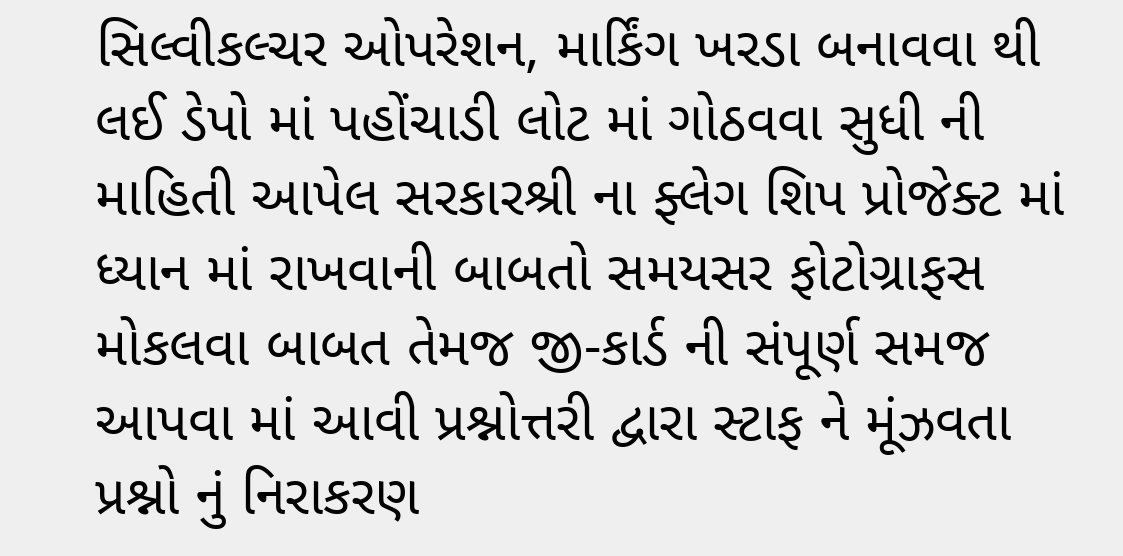સિલ્વીકલ્ચર ઓપરેશન, માર્કિંગ ખરડા બનાવવા થી લઈ ડેપો માં પહોંચાડી લોટ માં ગોઠવવા સુધી ની માહિતી આપેલ સરકારશ્રી ના ફ્લેગ શિપ પ્રોજેક્ટ માં ધ્યાન માં રાખવાની બાબતો સમયસર ફોટોગ્રાફસ મોકલવા બાબત તેમજ જી-કાર્ડ ની સંપૂર્ણ સમજ આપવા માં આવી પ્રશ્નોત્તરી દ્વારા સ્ટાફ ને મૂંઝવતા પ્રશ્નો નું નિરાકરણ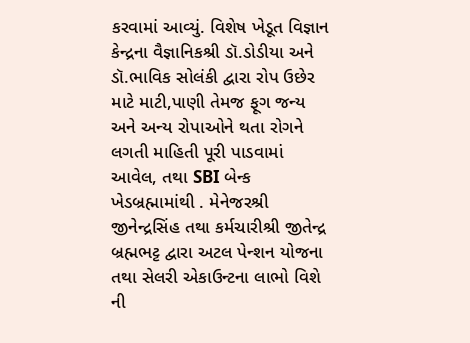કરવામાં આવ્યું. વિશેષ ખેડૂત વિજ્ઞાન કેન્દ્રના વૈજ્ઞાનિકશ્રી ડૉ.ડોડીયા અને ડૉ.ભાવિક સોલંકી દ્વારા રોપ ઉછેર માટે માટી,પાણી તેમજ ફૂગ જન્ય અને અન્ય રોપાઓને થતા રોગને લગતી માહિતી પૂરી પાડવામાં આવેલ, તથા SBI બેન્ક ખેડબ્રહ્મામાંથી . મેનેજરશ્રી જીનેન્દ્રસિંહ તથા કર્મચારીશ્રી જીતેન્દ્ર બ્રહ્મભટ્ટ દ્વારા અટલ પેન્શન યોજના તથા સેલરી એકાઉન્ટના લાભો વિશે ની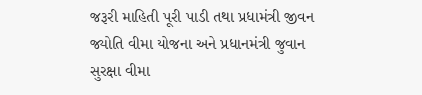જરૂરી માહિતી પૂરી પાડી તથા પ્રધામંત્રી જીવન જ્યોતિ વીમા યોજના અને પ્રધાનમંત્રી જુવાન સુરક્ષા વીમા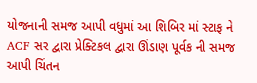યોજનાની સમજ આપી વધુમાં આ શિબિર માં સ્ટાફ ને ACF સર દ્વારા પ્રેક્ટિકલ દ્વારા ઊંડાણ પૂર્વક ની સમજ આપી ચિંતન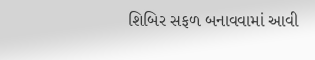શિબિર સફળ બનાવવામાં આવી